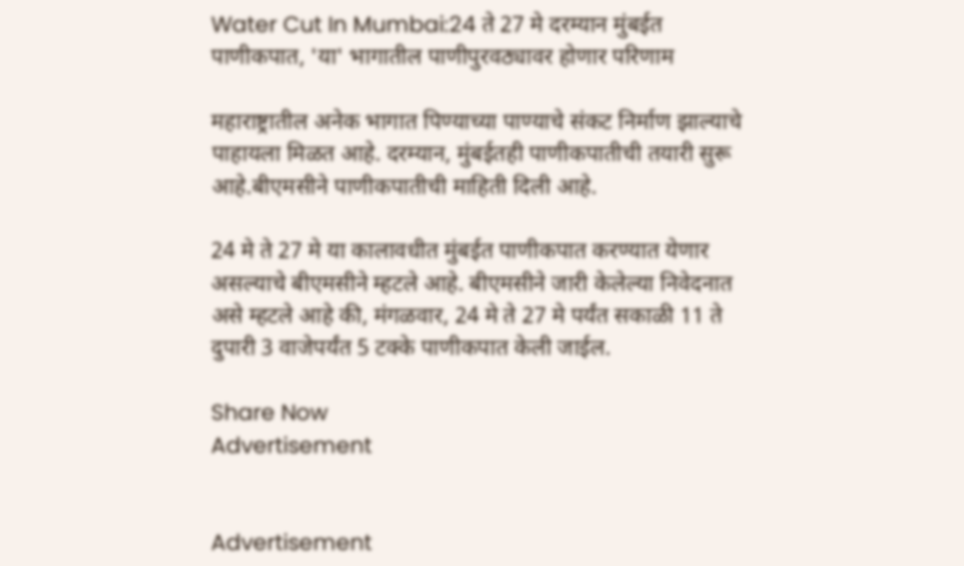Water Cut In Mumbai:24 ते 27 मे दरम्यान मुंबईत पाणीकपात, 'या' भागातील पाणीपुरवठ्यावर होणार परिणाम

महाराष्ट्रातील अनेक भागात पिण्याच्या पाण्याचे संकट निर्माण झाल्याचे पाहायला मिळत आहे. दरम्यान, मुंबईतही पाणीकपातीची तयारी सुरू आहे.बीएमसीने पाणीकपातीची माहिती दिली आहे.

24 मे ते 27 मे या कालावधीत मुंबईत पाणीकपात करण्यात येणार असल्याचे बीएमसीने म्हटले आहे. बीएमसीने जारी केलेल्या निवेदनात असे म्हटले आहे की, मंगळवार, 24 मे ते 27 मे पर्यंत सकाळी 11 ते दुपारी 3 वाजेपर्यंत 5 टक्के पाणीकपात केली जाईल.

Share Now
Advertisement


Advertisement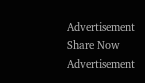Advertisement
Share Now
Advertisement